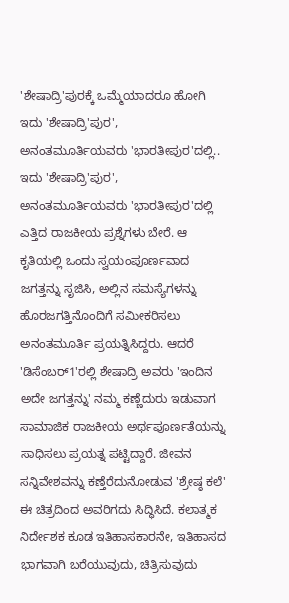'ಶೇಷಾದ್ರಿ'ಪುರಕ್ಕೆ ಒಮ್ಮೆಯಾದರೂ ಹೋಗಿ ಇದು 'ಶೇಷಾದ್ರಿ'ಪುರ', ಅನಂತಮೂರ್ತಿಯವರು 'ಭಾರತೀಪುರ'ದಲ್ಲಿ.. ಇದು 'ಶೇಷಾದ್ರಿ'ಪುರ', ಅನಂತಮೂರ್ತಿಯವರು 'ಭಾರತೀಪುರ'ದಲ್ಲಿ ಎತ್ತಿದ ರಾಜಕೀಯ ಪ್ರಶ್ನೆಗಳು ಬೇರೆ. ಆ ಕೃತಿಯಲ್ಲಿ ಒಂದು ಸ್ವಯಂಪೂರ್ಣವಾದ ಜಗತ್ತನ್ನು ಸೃಜಿಸಿ, ಅಲ್ಲಿನ ಸಮಸ್ಯೆಗಳನ್ನು ಹೊರಜಗತ್ತಿನೊಂದಿಗೆ ಸಮೀಕರಿಸಲು ಅನಂತಮೂರ್ತಿ ಪ್ರಯತ್ನಿಸಿದ್ದರು. ಆದರೆ 'ಡಿಸೆಂಬರ್1'ರಲ್ಲಿ ಶೇಷಾದ್ರಿ ಅವರು 'ಇಂದಿನ ಅದೇ ಜಗತ್ತನ್ನು' ನಮ್ಮ ಕಣ್ಣೆದುರು ಇಡುವಾಗ ಸಾಮಾಜಿಕ ರಾಜಕೀಯ ಅರ್ಥಪೂರ್ಣತೆಯನ್ನು ಸಾಧಿಸಲು ಪ್ರಯತ್ನ ಪಟ್ಟಿದ್ದಾರೆ. ಜೀವನ ಸನ್ನಿವೇಶವನ್ನು ಕಣ್ತೆರೆದುನೋಡುವ 'ಶ್ರೇಷ್ಠ ಕಲೆ' ಈ ಚಿತ್ರದಿಂದ ಅವರಿಗದು ಸಿದ್ಧಿಸಿದೆ. ಕಲಾತ್ಮಕ ನಿರ್ದೇಶಕ ಕೂಡ ಇತಿಹಾಸಕಾರನೇ, ಇತಿಹಾಸದ ಭಾಗವಾಗಿ ಬರೆಯುವುದು, ಚಿತ್ರಿಸುವುದು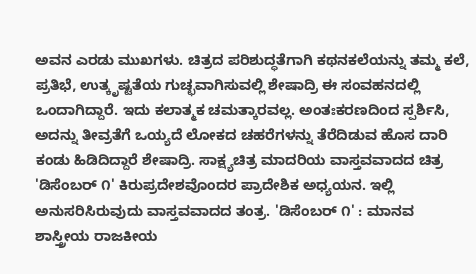ಅವನ ಎರಡು ಮುಖಗಳು. ಚಿತ್ರದ ಪರಿಶುದ್ಧತೆಗಾಗಿ ಕಥನಕಲೆಯನ್ನು ತಮ್ಮ ಕಲೆ, ಪ್ರತಿಭೆ, ಉತ್ಕೃಷ್ಟತೆಯ ಗುಚ್ಛವಾಗಿಸುವಲ್ಲಿ ಶೇಷಾದ್ರಿ ಈ ಸಂವಹನದಲ್ಲಿ ಒಂದಾಗಿದ್ದಾರೆ. ಇದು ಕಲಾತ್ಮಕ ಚಮತ್ಕಾರವಲ್ಲ. ಅಂತಃಕರಣದಿಂದ ಸ್ಪರ್ಶಿಸಿ, ಅದನ್ನು ತೀವ್ರತೆಗೆ ಒಯ್ಯದೆ ಲೋಕದ ಚಹರೆಗಳನ್ನು ತೆರೆದಿಡುವ ಹೊಸ ದಾರಿ ಕಂಡು ಹಿಡಿದಿದ್ದಾರೆ ಶೇಷಾದ್ರಿ. ಸಾಕ್ಷ್ಯಚಿತ್ರ ಮಾದರಿಯ ವಾಸ್ತವವಾದದ ಚಿತ್ರ 'ಡಿಸೆಂಬರ್ ೧' ಕಿರುಪ್ರದೇಶವೊಂದರ ಪ್ರಾದೇಶಿಕ ಅಧ್ಯಯನ. ಇಲ್ಲಿ ಅನುಸರಿಸಿರುವುದು ವಾಸ್ತವವಾದದ ತಂತ್ರ. 'ಡಿಸೆಂಬರ್ ೧' : ಮಾನವ ಶಾಸ್ತ್ರೀಯ ರಾಜಕೀಯ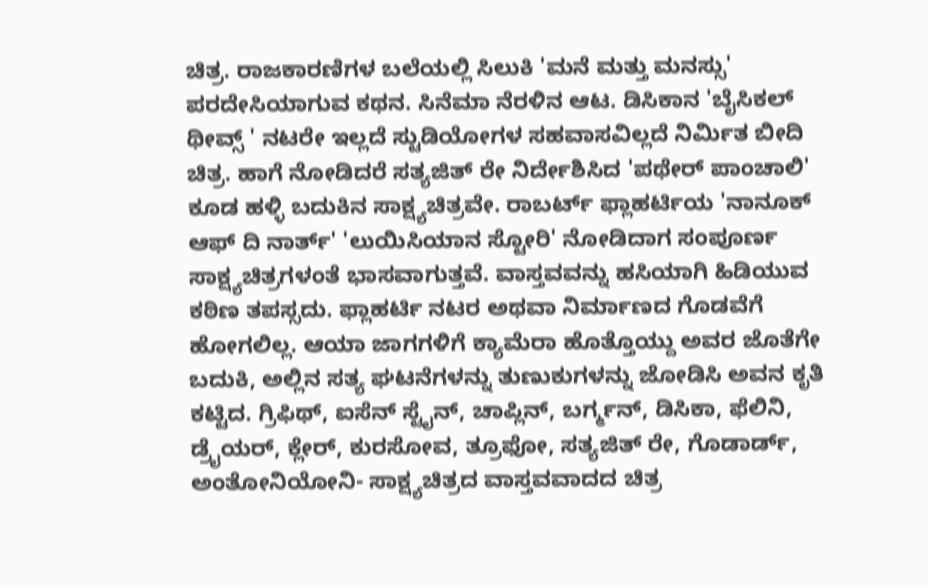ಚಿತ್ರ. ರಾಜಕಾರಣಿಗಳ ಬಲೆಯಲ್ಲಿ ಸಿಲುಕಿ 'ಮನೆ ಮತ್ತು ಮನಸ್ಸು' ಪರದೇಸಿಯಾಗುವ ಕಥನ. ಸಿನೆಮಾ ನೆರಳಿನ ಆಟ. ಡಿಸಿಕಾನ 'ಬೈಸಿಕಲ್ ಥೀವ್ಸ್ ' ನಟರೇ ಇಲ್ಲದೆ ಸ್ಟುಡಿಯೋಗಳ ಸಹವಾಸವಿಲ್ಲದೆ ನಿರ್ಮಿತ ಬೀದಿ ಚಿತ್ರ. ಹಾಗೆ ನೋಡಿದರೆ ಸತ್ಯಜಿತ್ ರೇ ನಿರ್ದೇಶಿಸಿದ 'ಪಥೇರ್ ಪಾಂಚಾಲಿ' ಕೂಡ ಹಳ್ಳಿ ಬದುಕಿನ ಸಾಕ್ಷ್ಯಚಿತ್ರವೇ. ರಾಬರ್ಟ್ ಫ್ಲಾಹರ್ಟಿಯ 'ನಾನೂಕ್ ಆಫ್ ದಿ ನಾರ್ತ್' 'ಲುಯಿಸಿಯಾನ ಸ್ಟೋರಿ' ನೋಡಿದಾಗ ಸಂಪೂರ್ಣ ಸಾಕ್ಷ್ಯಚಿತ್ರಗಳಂತೆ ಭಾಸವಾಗುತ್ತವೆ. ವಾಸ್ತವವನ್ನು ಹಸಿಯಾಗಿ ಹಿಡಿಯುವ ಕಠಿಣ ತಪಸ್ಸದು. ಫ್ಲಾಹರ್ಟಿ ನಟರ ಅಥವಾ ನಿರ್ಮಾಣದ ಗೊಡವೆಗೆ ಹೋಗಲಿಲ್ಲ. ಆಯಾ ಜಾಗಗಳಿಗೆ ಕ್ಯಾಮೆರಾ ಹೊತ್ತೊಯ್ದು ಅವರ ಜೊತೆಗೇ ಬದುಕಿ, ಅಲ್ಲಿನ ಸತ್ಯ ಘಟನೆಗಳನ್ನು ತುಣುಕುಗಳನ್ನು ಜೋಡಿಸಿ ಅವನ ಕೃತಿ ಕಟ್ಟಿದ. ಗ್ರಿಫಿಥ್, ಐಸೆನ್ ಸ್ಟೈನ್, ಚಾಪ್ಲಿನ್, ಬರ್ಗ್ಮನ್, ಡಿಸಿಕಾ, ಫೆಲಿನಿ, ಡ್ರೈಯರ್, ಕ್ಲೇರ್, ಕುರಸೋವ, ತ್ರೂಫೋ, ಸತ್ಯಜಿತ್ ರೇ, ಗೊಡಾರ್ಡ್, ಅಂತೋನಿಯೋನಿ- ಸಾಕ್ಷ್ಯಚಿತ್ರದ ವಾಸ್ತವವಾದದ ಚಿತ್ರ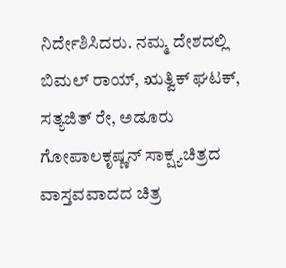ನಿರ್ದೇಶಿಸಿದರು. ನಮ್ಮ ದೇಶದಲ್ಲಿ ಬಿಮಲ್ ರಾಯ್, ಋತ್ವಿಕ್ ಘಟಕ್, ಸತ್ಯಜಿತ್ ರೇ, ಅಡೂರು ಗೋಪಾಲಕೃಷ್ಣನ್ ಸಾಕ್ಷ್ಯಚಿತ್ರದ ವಾಸ್ತವವಾದದ ಚಿತ್ರ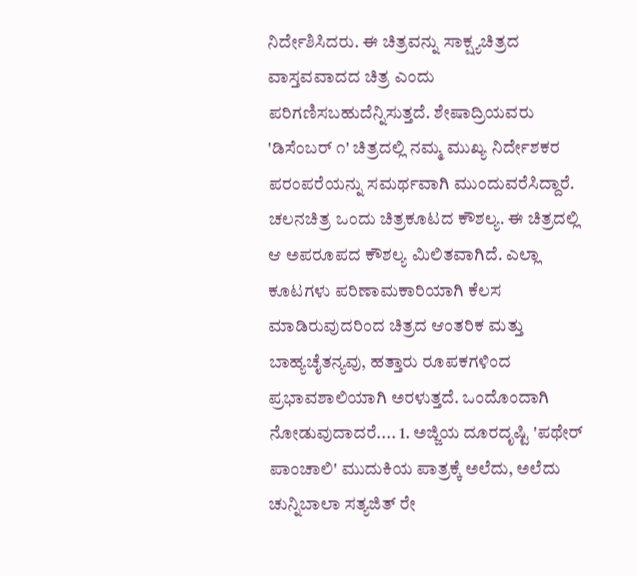ನಿರ್ದೇಶಿಸಿದರು. ಈ ಚಿತ್ರವನ್ನು ಸಾಕ್ಷ್ಯಚಿತ್ರದ ವಾಸ್ತವವಾದದ ಚಿತ್ರ ಎಂದು ಪರಿಗಣಿಸಬಹುದೆನ್ನಿಸುತ್ತದೆ. ಶೇಷಾದ್ರಿಯವರು 'ಡಿಸೆಂಬರ್ ೧' ಚಿತ್ರದಲ್ಲಿ ನಮ್ಮ ಮುಖ್ಯ ನಿರ್ದೇಶಕರ ಪರಂಪರೆಯನ್ನು ಸಮರ್ಥವಾಗಿ ಮುಂದುವರೆಸಿದ್ದಾರೆ. ಚಲನಚಿತ್ರ ಒಂದು ಚಿತ್ರಕೂಟದ ಕೌಶಲ್ಯ. ಈ ಚಿತ್ರದಲ್ಲಿ ಆ ಅಪರೂಪದ ಕೌಶಲ್ಯ ಮಿಲಿತವಾಗಿದೆ. ಎಲ್ಲಾ ಕೂಟಗಳು ಪರಿಣಾಮಕಾರಿಯಾಗಿ ಕೆಲಸ ಮಾಡಿರುವುದರಿಂದ ಚಿತ್ರದ ಆಂತರಿಕ ಮತ್ತು ಬಾಹ್ಯಚೈತನ್ಯವು, ಹತ್ತಾರು ರೂಪಕಗಳಿಂದ ಪ್ರಭಾವಶಾಲಿಯಾಗಿ ಅರಳುತ್ತದೆ. ಒಂದೊಂದಾಗಿ ನೋಡುವುದಾದರೆ.... 1. ಅಜ್ಜಿಯ ದೂರದೃಷ್ಟಿ 'ಪಥೇರ್ ಪಾಂಚಾಲಿ' ಮುದುಕಿಯ ಪಾತ್ರಕ್ಕೆ ಅಲೆದು, ಅಲೆದು ಚುನ್ನಿಬಾಲಾ ಸತ್ಯಜಿತ್ ರೇ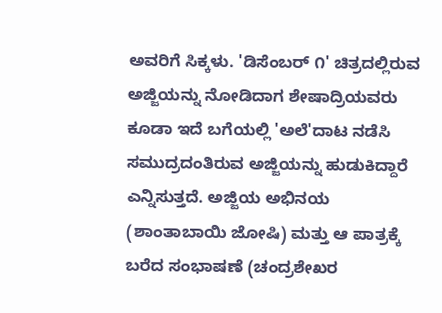ಅವರಿಗೆ ಸಿಕ್ಕಳು. 'ಡಿಸೆಂಬರ್ ೧' ಚಿತ್ರದಲ್ಲಿರುವ ಅಜ್ಜಿಯನ್ನು ನೋಡಿದಾಗ ಶೇಷಾದ್ರಿಯವರು ಕೂಡಾ ಇದೆ ಬಗೆಯಲ್ಲಿ 'ಅಲೆ'ದಾಟ ನಡೆಸಿ ಸಮುದ್ರದಂತಿರುವ ಅಜ್ಜಿಯನ್ನು ಹುಡುಕಿದ್ದಾರೆ ಎನ್ನಿಸುತ್ತದೆ. ಅಜ್ಜಿಯ ಅಭಿನಯ (ಶಾಂತಾಬಾಯಿ ಜೋಷಿ) ಮತ್ತು ಆ ಪಾತ್ರಕ್ಕೆ ಬರೆದ ಸಂಭಾಷಣೆ (ಚಂದ್ರಶೇಖರ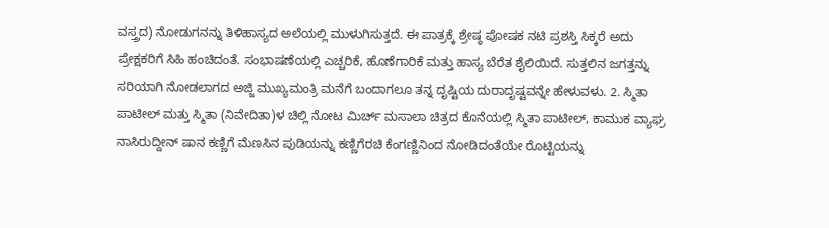ವಸ್ತ್ರದ) ನೋಡುಗನನ್ನು ತಿಳಿಹಾಸ್ಯದ ಅಲೆಯಲ್ಲಿ ಮುಳುಗಿಸುತ್ತದೆ. ಈ ಪಾತ್ರಕ್ಕೆ ಶ್ರೇಷ್ಠ ಪೋಷಕ ನಟಿ ಪ್ರಶಸ್ತಿ ಸಿಕ್ಕರೆ ಅದು ಪ್ರೇಕ್ಷಕರಿಗೆ ಸಿಹಿ ಹಂಚಿದಂತೆ. ಸಂಭಾಷಣೆಯಲ್ಲಿ ಎಚ್ಚರಿಕೆ, ಹೊಣೆಗಾರಿಕೆ ಮತ್ತು ಹಾಸ್ಯ ಬೆರೆತ ಶೈಲಿಯಿದೆ. ಸುತ್ತಲಿನ ಜಗತ್ತನ್ನು ಸರಿಯಾಗಿ ನೋಡಲಾಗದ ಅಜ್ಜಿ ಮುಖ್ಯಮಂತ್ರಿ ಮನೆಗೆ ಬಂದಾಗಲೂ ತನ್ನ ದೃಷ್ಟಿಯ ದುರಾದೃಷ್ಟವನ್ನೇ ಹೇಳುವಳು. 2. ಸ್ಮಿತಾ ಪಾಟೀಲ್ ಮತ್ತು ಸ್ಮಿತಾ (ನಿವೇದಿತಾ)ಳ ಚಿಲ್ಲಿ ನೋಟ ಮಿರ್ಚ್ ಮಸಾಲಾ ಚಿತ್ರದ ಕೊನೆಯಲ್ಲಿ ಸ್ಮಿತಾ ಪಾಟೀಲ್, ಕಾಮುಕ ವ್ಯಾಘ್ರ ನಾಸಿರುದ್ದೀನ್ ಷಾನ ಕಣ್ಣಿಗೆ ಮೆಣಸಿನ ಪುಡಿಯನ್ನು ಕಣ್ಣಿಗೆರಚಿ ಕೆಂಗಣ್ಣಿನಿಂದ ನೋಡಿದಂತೆಯೇ ರೊಟ್ಟಿಯನ್ನು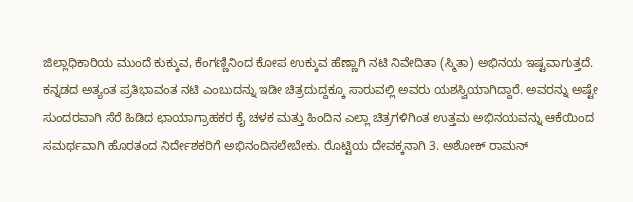ಜಿಲ್ಲಾಧಿಕಾರಿಯ ಮುಂದೆ ಕುಕ್ಕುವ, ಕೆಂಗಣ್ಣಿನಿಂದ ಕೋಪ ಉಕ್ಕುವ ಹೆಣ್ಣಾಗಿ ನಟಿ ನಿವೇದಿತಾ (ಸ್ಮಿತಾ) ಅಭಿನಯ ಇಷ್ಟವಾಗುತ್ತದೆ. ಕನ್ನಡದ ಅತ್ಯಂತ ಪ್ರತಿಭಾವಂತ ನಟಿ ಎಂಬುದನ್ನು ಇಡೀ ಚಿತ್ರದುದ್ದಕ್ಕೂ ಸಾರುವಲ್ಲಿ ಅವರು ಯಶಸ್ವಿಯಾಗಿದ್ದಾರೆ. ಅವರನ್ನು ಅಷ್ಟೇ ಸುಂದರವಾಗಿ ಸೆರೆ ಹಿಡಿದ ಛಾಯಾಗ್ರಾಹಕರ ಕೈ ಚಳಕ ಮತ್ತು ಹಿಂದಿನ ಎಲ್ಲಾ ಚಿತ್ರಗಳಿಗಿಂತ ಉತ್ತಮ ಅಭಿನಯವನ್ನು ಆಕೆಯಿಂದ ಸಮರ್ಥವಾಗಿ ಹೊರತಂದ ನಿರ್ದೇಶಕರಿಗೆ ಅಭಿನಂದಿಸಲೇಬೇಕು. ರೊಟ್ಟಿಯ ದೇವಕ್ಕನಾಗಿ 3. ಅಶೋಕ್ ರಾಮನ್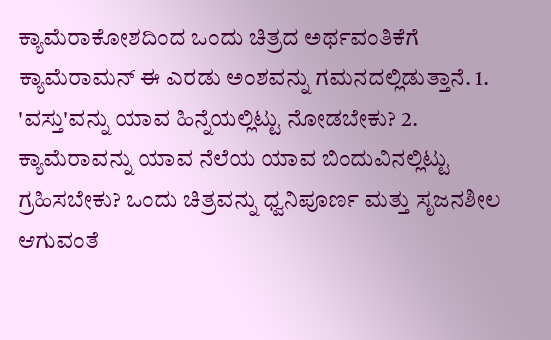ಕ್ಯಾಮೆರಾಕೋಶದಿಂದ ಒಂದು ಚಿತ್ರದ ಅರ್ಥವಂತಿಕೆಗೆ ಕ್ಯಾಮೆರಾಮನ್ ಈ ಎರಡು ಅಂಶವನ್ನು ಗಮನದಲ್ಲಿಡುತ್ತಾನೆ. 1. 'ವಸ್ತು'ವನ್ನು ಯಾವ ಹಿನ್ನೆಯಲ್ಲಿಟ್ಟು ನೋಡಬೇಕು? 2. ಕ್ಯಾಮೆರಾವನ್ನು ಯಾವ ನೆಲೆಯ ಯಾವ ಬಿಂದುವಿನಲ್ಲಿಟ್ಟು ಗ್ರಹಿಸಬೇಕು? ಒಂದು ಚಿತ್ರವನ್ನು ಧ್ವನಿಪೂರ್ಣ ಮತ್ತು ಸೃಜನಶೀಲ ಆಗುವಂತೆ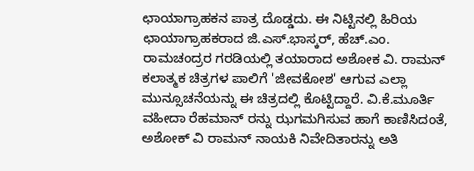ಛಾಯಾಗ್ರಾಹಕನ ಪಾತ್ರ ದೊಡ್ಡದು. ಈ ನಿಟ್ಟಿನಲ್ಲಿ ಹಿರಿಯ ಛಾಯಾಗ್ರಾಹಕರಾದ ಜಿ.ಎಸ್.ಭಾಸ್ಕರ್, ಹೆಚ್.ಎಂ. ರಾಮಚಂದ್ರರ ಗರಡಿಯಲ್ಲಿ ತಯಾರಾದ ಅಶೋಕ ವಿ. ರಾಮನ್ ಕಲಾತ್ಮಕ ಚಿತ್ರಗಳ ಪಾಲಿಗೆ 'ಜೀವಕೋಶ' ಆಗುವ ಎಲ್ಲಾ ಮುನ್ಸೂಚನೆಯನ್ನು ಈ ಚಿತ್ರದಲ್ಲಿ ಕೊಟ್ಟಿದ್ದಾರೆ. ವಿ.ಕೆ.ಮೂರ್ತಿ ವಹೀದಾ ರೆಹಮಾನ್ ರನ್ನು ಝಗಮಗಿಸುವ ಹಾಗೆ ಕಾಣಿಸಿದಂತೆ, ಅಶೋಕ್ ವಿ ರಾಮನ್ ನಾಯಕಿ ನಿವೇದಿತಾರನ್ನು ಅತಿ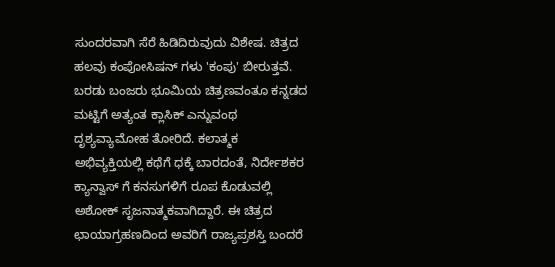ಸುಂದರವಾಗಿ ಸೆರೆ ಹಿಡಿದಿರುವುದು ವಿಶೇಷ. ಚಿತ್ರದ ಹಲವು ಕಂಪೋಸಿಷನ್ ಗಳು 'ಕಂಪು' ಬೀರುತ್ತವೆ. ಬರಡು ಬಂಜರು ಭೂಮಿಯ ಚಿತ್ರಣವಂತೂ ಕನ್ನಡದ ಮಟ್ಟಿಗೆ ಅತ್ಯಂತ ಕ್ಲಾಸಿಕ್ ಎನ್ನುವಂಥ ದೃಶ್ಯವ್ಯಾಮೋಹ ತೋರಿದೆ. ಕಲಾತ್ಮಕ ಅಭಿವ್ಯಕ್ತಿಯಲ್ಲಿ ಕಥೆಗೆ ಧಕ್ಕೆ ಬಾರದಂತೆ, ನಿರ್ದೇಶಕರ ಕ್ಯಾನ್ವಾಸ್ ಗೆ ಕನಸುಗಳಿಗೆ ರೂಪ ಕೊಡುವಲ್ಲಿ ಅಶೋಕ್ ಸೃಜನಾತ್ಮಕವಾಗಿದ್ದಾರೆ. ಈ ಚಿತ್ರದ ಛಾಯಾಗ್ರಹಣದಿಂದ ಅವರಿಗೆ ರಾಜ್ಯಪ್ರಶಸ್ತಿ ಬಂದರೆ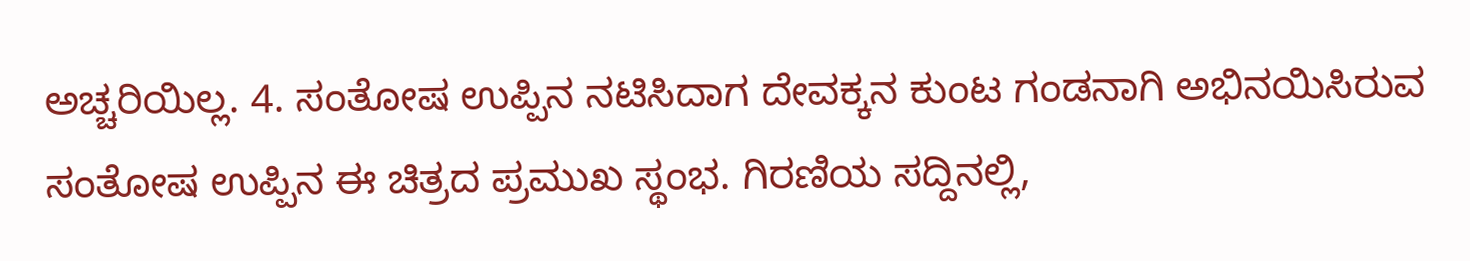ಅಚ್ಚರಿಯಿಲ್ಲ. 4. ಸಂತೋಷ ಉಪ್ಪಿನ ನಟಿಸಿದಾಗ ದೇವಕ್ಕನ ಕುಂಟ ಗಂಡನಾಗಿ ಅಭಿನಯಿಸಿರುವ ಸಂತೋಷ ಉಪ್ಪಿನ ಈ ಚಿತ್ರದ ಪ್ರಮುಖ ಸ್ಥಂಭ. ಗಿರಣಿಯ ಸದ್ದಿನಲ್ಲಿ,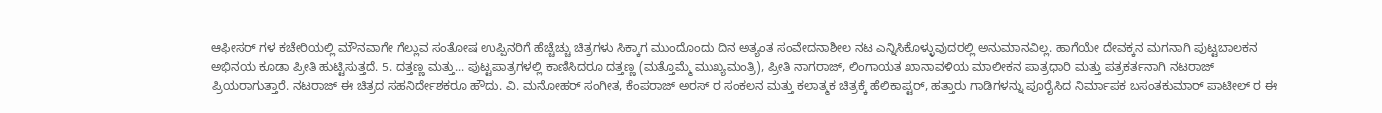ಆಫೀಸರ್ ಗಳ ಕಚೇರಿಯಲ್ಲಿ ಮೌನವಾಗೇ ಗೆಲ್ಲುವ ಸಂತೋಷ ಉಪ್ಪಿನರಿಗೆ ಹೆಚ್ಚೆಚ್ಚು ಚಿತ್ರಗಳು ಸಿಕ್ಕಾಗ ಮುಂದೊಂದು ದಿನ ಅತ್ಯಂತ ಸಂವೇದನಾಶೀಲ ನಟ ಎನ್ನಿಸಿಕೊಳ್ಳುವುದರಲ್ಲಿ ಅನುಮಾನವಿಲ್ಲ. ಹಾಗೆಯೇ ದೇವಕ್ಕನ ಮಗನಾಗಿ ಪುಟ್ಟಬಾಲಕನ ಅಭಿನಯ ಕೂಡಾ ಪ್ರೀತಿ ಹುಟ್ಟಿಸುತ್ತದೆ. 5. ದತ್ತಣ್ಣ ಮತ್ತು... ಪುಟ್ಟಪಾತ್ರಗಳಲ್ಲಿ ಕಾಣಿಸಿದರೂ ದತ್ತಣ್ಣ (ಮತ್ತೊಮ್ಮೆ ಮುಖ್ಯಮಂತ್ರಿ), ಪ್ರೀತಿ ನಾಗರಾಜ್, ಲಿಂಗಾಯತ ಖಾನಾವಳಿಯ ಮಾಲೀಕನ ಪಾತ್ರಧಾರಿ ಮತ್ತು ಪತ್ರಕರ್ತನಾಗಿ ನಟರಾಜ್ ಪ್ರಿಯರಾಗುತ್ತಾರೆ. ನಟರಾಜ್ ಈ ಚಿತ್ರದ ಸಹನಿರ್ದೇಶಕರೂ ಹೌದು. ವಿ. ಮನೋಹರ್ ಸಂಗೀತ, ಕೆಂಪರಾಜ್ ಅರಸ್ ರ ಸಂಕಲನ ಮತ್ತು ಕಲಾತ್ಮಕ ಚಿತ್ರಕ್ಕೆ ಹೆಲಿಕಾಪ್ಟರ್, ಹತ್ತಾರು ಗಾಡಿಗಳನ್ನು ಪೂರೈಸಿದ ನಿರ್ಮಾಪಕ ಬಸಂತಕುಮಾರ್ ಪಾಟೀಲ್ ರ ಈ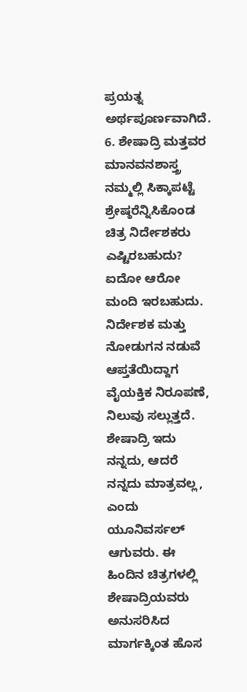ಪ್ರಯತ್ನ ಅರ್ಥಪೂರ್ಣವಾಗಿದೆ. 6. ಶೇಷಾದ್ರಿ ಮತ್ತವರ ಮಾನವನಶಾಸ್ತ್ರ ನಮ್ಮಲ್ಲಿ ಸಿಕ್ಕಾಪಟ್ಟೆ ಶ್ರೇಷ್ಠರೆನ್ನಿಸಿಕೊಂಡ ಚಿತ್ರ ನಿರ್ದೇಶಕರು ಎಷ್ಟಿರಬಹುದು? ಐದೋ ಆರೋ ಮಂದಿ ಇರಬಹುದು. ನಿರ್ದೇಶಕ ಮತ್ತು ನೋಡುಗನ ನಡುವೆ ಆಪ್ತತೆಯಿದ್ದಾಗ ವೈಯಕ್ತಿಕ ನಿರೂಪಣೆ, ನಿಲುವು ಸಲ್ಲುತ್ತದೆ. ಶೇಷಾದ್ರಿ ಇದು ನನ್ನದು, ಆದರೆ ನನ್ನದು ಮಾತ್ರವಲ್ಲ, ಎಂದು ಯೂನಿವರ್ಸಲ್ ಆಗುವರು. ಈ ಹಿಂದಿನ ಚಿತ್ರಗಳಲ್ಲಿ ಶೇಷಾದ್ರಿಯವರು ಅನುಸರಿಸಿದ ಮಾರ್ಗಕ್ಕಿಂತ ಹೊಸ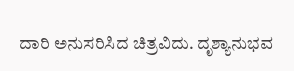ದಾರಿ ಅನುಸರಿಸಿದ ಚಿತ್ರವಿದು. ದೃಶ್ಯಾನುಭವ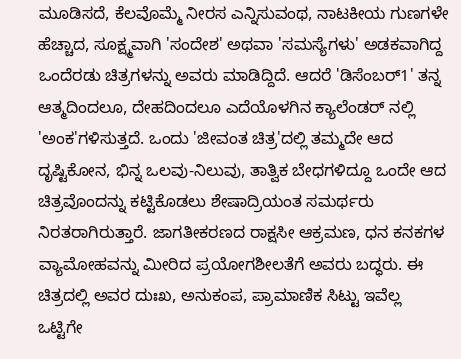ಮೂಡಿಸದೆ, ಕೆಲವೊಮ್ಮೆ ನೀರಸ ಎನ್ನಿಸುವಂಥ, ನಾಟಕೀಯ ಗುಣಗಳೇ ಹೆಚ್ಚಾದ, ಸೂಕ್ಷ್ಮವಾಗಿ 'ಸಂದೇಶ' ಅಥವಾ 'ಸಮಸ್ಯೆಗಳು' ಅಡಕವಾಗಿದ್ದ ಒಂದೆರಡು ಚಿತ್ರಗಳನ್ನು ಅವರು ಮಾಡಿದ್ದಿದೆ. ಆದರೆ 'ಡಿಸೆಂಬರ್1' ತನ್ನ ಆತ್ಮದಿಂದಲೂ, ದೇಹದಿಂದಲೂ ಎದೆಯೊಳಗಿನ ಕ್ಯಾಲೆಂಡರ್ ನಲ್ಲಿ 'ಅಂಕ'ಗಳಿಸುತ್ತದೆ. ಒಂದು 'ಜೀವಂತ ಚಿತ್ರ'ದಲ್ಲಿ ತಮ್ಮದೇ ಆದ ದೃಷ್ಟಿಕೋನ, ಭಿನ್ನ ಒಲವು-ನಿಲುವು, ತಾತ್ವಿಕ ಬೇಧಗಳಿದ್ದೂ ಒಂದೇ ಆದ ಚಿತ್ರವೊಂದನ್ನು ಕಟ್ಟಿಕೊಡಲು ಶೇಷಾದ್ರಿಯಂತ ಸಮರ್ಥರು ನಿರತರಾಗಿರುತ್ತಾರೆ. ಜಾಗತೀಕರಣದ ರಾಕ್ಷಸೀ ಆಕ್ರಮಣ, ಧನ ಕನಕಗಳ ವ್ಯಾಮೋಹವನ್ನು ಮೀರಿದ ಪ್ರಯೋಗಶೀಲತೆಗೆ ಅವರು ಬದ್ಧರು. ಈ ಚಿತ್ರದಲ್ಲಿ ಅವರ ದುಃಖ, ಅನುಕಂಪ, ಪ್ರಾಮಾಣಿಕ ಸಿಟ್ಟು ಇವೆಲ್ಲ ಒಟ್ಟಿಗೇ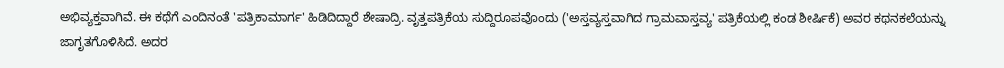ಅಭಿವ್ಯಕ್ತವಾಗಿವೆ. ಈ ಕಥೆಗೆ ಎಂದಿನಂತೆ 'ಪತ್ರಿಕಾಮಾರ್ಗ' ಹಿಡಿದಿದ್ದಾರೆ ಶೇಷಾದ್ರಿ. ವೃತ್ತಪತ್ರಿಕೆಯ ಸುದ್ದಿರೂಪವೊಂದು ('ಅಸ್ತವ್ಯಸ್ತವಾಗಿದ ಗ್ರಾಮವಾಸ್ತವ್ಯ' ಪತ್ರಿಕೆಯಲ್ಲಿ ಕಂಡ ಶೀರ್ಷಿಕೆ) ಅವರ ಕಥನಕಲೆಯನ್ನು ಜಾಗೃತಗೊಳಿಸಿದೆ. ಅದರ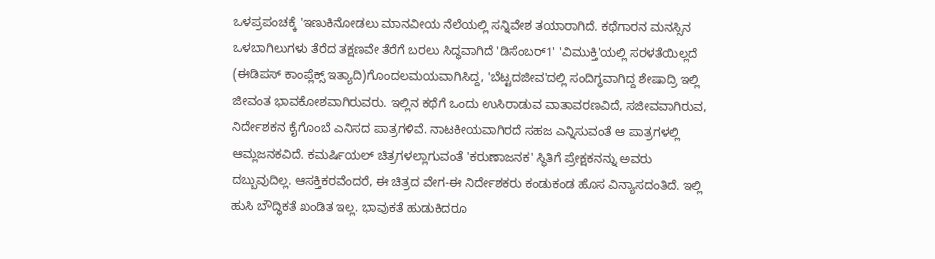ಒಳಪ್ರಪಂಚಕ್ಕೆ 'ಇಣುಕಿನೋಡಲು ಮಾನವೀಯ ನೆಲೆಯಲ್ಲಿ ಸನ್ನಿವೇಶ ತಯಾರಾಗಿದೆ. ಕಥೆಗಾರನ ಮನಸ್ಸಿನ ಒಳಬಾಗಿಲುಗಳು ತೆರೆದ ತಕ್ಷಣವೇ ತೆರೆಗೆ ಬರಲು ಸಿದ್ಧವಾಗಿದೆ 'ಡಿಸೆಂಬರ್1' 'ವಿಮುಕ್ತಿ'ಯಲ್ಲಿ ಸರಳತೆಯಿಲ್ಲದೆ (ಈಡಿಪಸ್ ಕಾಂಪ್ಲೆಕ್ಸ್ ಇತ್ಯಾದಿ)ಗೊಂದಲಮಯವಾಗಿಸಿದ್ದ, 'ಬೆಟ್ಟದಜೀವ'ದಲ್ಲಿ ಸಂದಿಗ್ಧವಾಗಿದ್ದ ಶೇಷಾದ್ರಿ ಇಲ್ಲಿ ಜೀವಂತ ಭಾವಕೋಶವಾಗಿರುವರು. ಇಲ್ಲಿನ ಕಥೆಗೆ ಒಂದು ಉಸಿರಾಡುವ ವಾತಾವರಣವಿದೆ, ಸಜೀವವಾಗಿರುವ, ನಿರ್ದೇಶಕನ ಕೈಗೊಂಬೆ ಎನಿಸದ ಪಾತ್ರಗಳಿವೆ. ನಾಟಕೀಯವಾಗಿರದೆ ಸಹಜ ಎನ್ನಿಸುವಂತೆ ಆ ಪಾತ್ರಗಳಲ್ಲಿ ಆಮ್ಲಜನಕವಿದೆ. ಕಮರ್ಷಿಯಲ್ ಚಿತ್ರಗಳಲ್ಲಾಗುವಂತೆ 'ಕರುಣಾಜನಕ' ಸ್ಥಿತಿಗೆ ಪ್ರೇಕ್ಷಕನನ್ನು ಅವರು ದಬ್ಬುವುದಿಲ್ಲ. ಆಸಕ್ತಿಕರವೆಂದರೆ, ಈ ಚಿತ್ರದ ವೇಗ-ಈ ನಿರ್ದೇಶಕರು ಕಂಡುಕಂಡ ಹೊಸ ವಿನ್ಯಾಸದಂತಿದೆ. ಇಲ್ಲಿ ಹುಸಿ ಬೌದ್ಧಿಕತೆ ಖಂಡಿತ ಇಲ್ಲ. ಭಾವುಕತೆ ಹುಡುಕಿದರೂ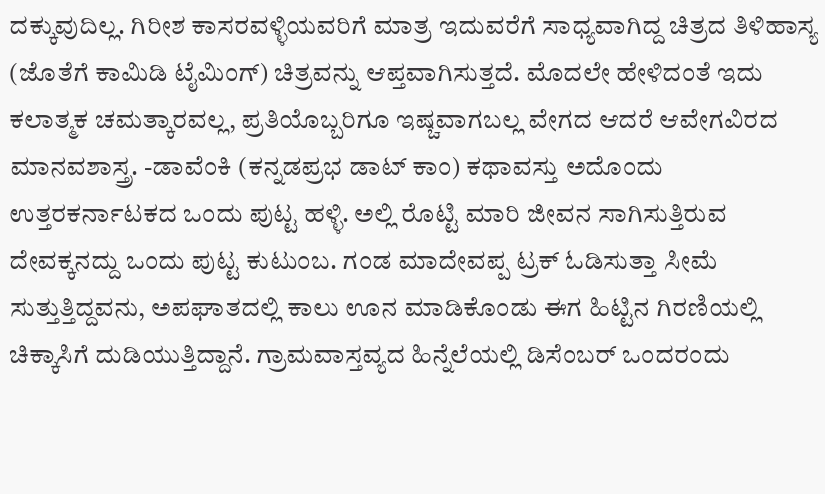ದಕ್ಕುವುದಿಲ್ಲ. ಗಿರೀಶ ಕಾಸರವಳ್ಳಿಯವರಿಗೆ ಮಾತ್ರ ಇದುವರೆಗೆ ಸಾಧ್ಯವಾಗಿದ್ದ ಚಿತ್ರದ ತಿಳಿಹಾಸ್ಯ (ಜೊತೆಗೆ ಕಾಮಿಡಿ ಟೈಮಿಂಗ್) ಚಿತ್ರವನ್ನು ಆಪ್ತವಾಗಿಸುತ್ತದೆ. ಮೊದಲೇ ಹೇಳಿದಂತೆ ಇದು ಕಲಾತ್ಮಕ ಚಮತ್ಕಾರವಲ್ಲ, ಪ್ರತಿಯೊಬ್ಬರಿಗೂ ಇಷ್ಚವಾಗಬಲ್ಲ ವೇಗದ ಆದರೆ ಆವೇಗವಿರದ ಮಾನವಶಾಸ್ತ್ರ. -ಡಾವೆಂಕಿ (ಕನ್ನಡಪ್ರಭ ಡಾಟ್ ಕಾಂ) ಕಥಾವಸ್ತು ಅದೊಂದು ಉತ್ತರಕರ್ನಾಟಕದ ಒಂದು ಪುಟ್ಟ ಹಳ್ಳಿ. ಅಲ್ಲಿ ರೊಟ್ಟಿ ಮಾರಿ ಜೀವನ ಸಾಗಿಸುತ್ತಿರುವ ದೇವಕ್ಕನದ್ದು ಒಂದು ಪುಟ್ಟ ಕುಟುಂಬ. ಗಂಡ ಮಾದೇವಪ್ಪ ಟ್ರಕ್ ಓಡಿಸುತ್ತಾ ಸೀಮೆ ಸುತ್ತುತ್ತಿದ್ದವನು, ಅಪಘಾತದಲ್ಲಿ ಕಾಲು ಊನ ಮಾಡಿಕೊಂಡು ಈಗ ಹಿಟ್ಟಿನ ಗಿರಣಿಯಲ್ಲಿ ಚಿಕ್ಕಾಸಿಗೆ ದುಡಿಯುತ್ತಿದ್ದಾನೆ. ಗ್ರಾಮವಾಸ್ತವ್ಯದ ಹಿನ್ನೆಲೆಯಲ್ಲಿ ಡಿಸೆಂಬರ್ ಒಂದರಂದು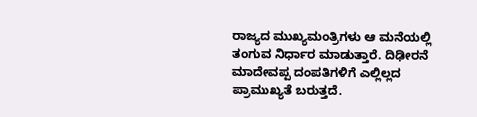ರಾಜ್ಯದ ಮುಖ್ಯಮಂತ್ರಿಗಳು ಆ ಮನೆಯಲ್ಲಿ ತಂಗುವ ನಿರ್ಧಾರ ಮಾಡುತ್ತಾರೆ. ದಿಢೀರನೆ ಮಾದೇವಪ್ಪ ದಂಪತಿಗಳಿಗೆ ಎಲ್ಲಿಲ್ಲದ ಪ್ರಾಮುಖ್ಯತೆ ಬರುತ್ತದೆ.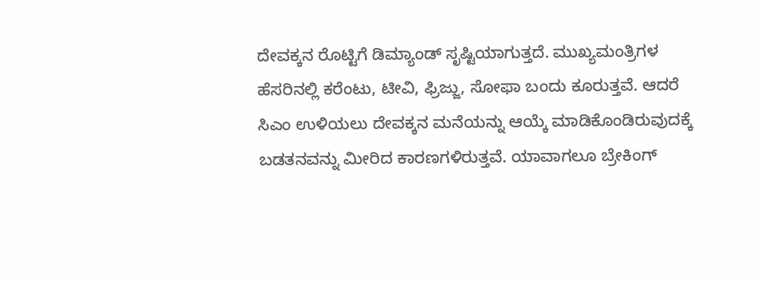ದೇವಕ್ಕನ ರೊಟ್ಟಿಗೆ ಡಿಮ್ಯಾಂಡ್ ಸೃಷ್ಟಿಯಾಗುತ್ತದೆ. ಮುಖ್ಯಮಂತ್ರಿಗಳ ಹೆಸರಿನಲ್ಲಿ ಕರೆಂಟು, ಟೀವಿ, ಫ್ರಿಜ್ಜು, ಸೋಫಾ ಬಂದು ಕೂರುತ್ತವೆ. ಆದರೆ ಸಿಎಂ ಉಳಿಯಲು ದೇವಕ್ಕನ ಮನೆಯನ್ನು ಆಯ್ಕೆ ಮಾಡಿಕೊಂಡಿರುವುದಕ್ಕೆ ಬಡತನವನ್ನು ಮೀರಿದ ಕಾರಣಗಳಿರುತ್ತವೆ. ಯಾವಾಗಲೂ ಬ್ರೇಕಿಂಗ್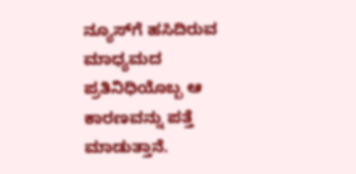ನ್ಯೂಸ್‍ಗೆ ಹಸಿದಿರುವ ಮಾಧ್ಯಮದ ಪ್ರತಿನಿಧಿಯೊಬ್ಬ ಆ ಕಾರಣವನ್ನು ಪತ್ತೆ ಮಾಡುತ್ತಾನೆ.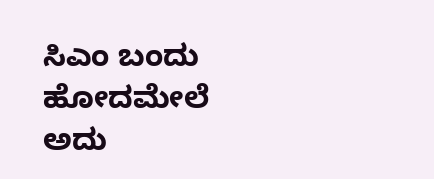ಸಿಎಂ ಬಂದು ಹೋದಮೇಲೆ ಅದು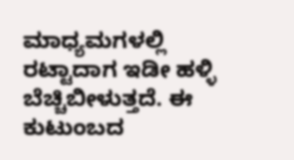ಮಾಧ್ಯಮಗಳಲ್ಲಿ ರಟ್ಟಾದಾಗ ಇಡೀ ಹಳ್ಳಿ ಬೆಚ್ಚಿಬೀಳುತ್ತದೆ. ಈ ಕುಟುಂಬದ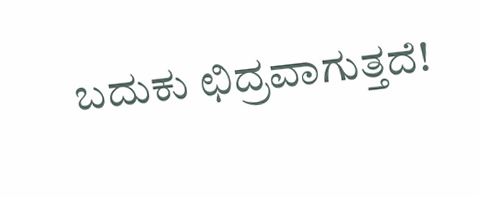ಬದುಕು ಛಿದ್ರವಾಗುತ್ತದೆ!